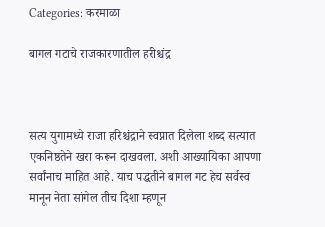Categories: करमाळा

बागल गटाचे राजकारणातील हरीश्चंद्र



सत्य युगामध्ये राजा हरिश्चंद्राने स्वप्नात दिलेला शब्द सत्यात एकनिष्ठतेने खरा करून दाखवला. अशी आख्यायिका आपणा सर्वांनाच माहित आहे. याच पद्धतीने बागल गट हेच सर्वस्व मानून नेता सांगेल तीच दिशा म्हणून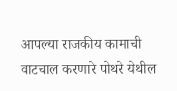आपल्या राजकीय कामाची वाटचाल करणारे पोथरे येथील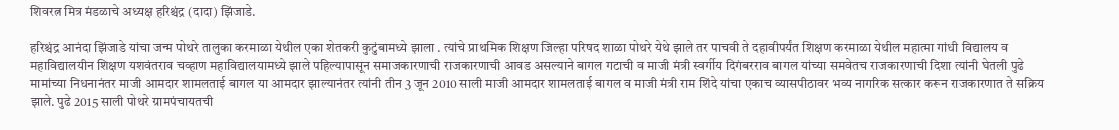शिवरत्न मित्र मंडळाचे अध्यक्ष हरिश्चंद्र (दादा) झिंजाडे.

हरिश्चंद्र आनंदा झिंजाडे यांचा जन्म पोथरे तालुका करमाळा येथील एका शेतकरी कुटुंबामध्ये झाला . त्यांचे प्राथमिक शिक्षण जिल्हा परिषद शाळा पोथरे येथे झाले तर पाचवी ते दहावीपर्यंत शिक्षण करमाळा येथील महात्मा गांधी विद्यालय व महाविद्यालयीन शिक्षण यशवंतराव चव्हाण महाविद्यालयामध्ये झाले पहिल्यापासून समाजकारणाची राजकारणाची आवड असल्याने बागल गटाची व माजी मंत्री स्वर्गीय दिगंबरराव बागल यांच्या समवेतच राजकारणाची दिशा त्यांनी घेतली पुढे मामांच्या निधनानंतर माजी आमदार शामलताई बागल या आमदार झाल्यानंतर त्यांनी तीन 3 जून 2010 साली माजी आमदार शामलताई बागल व माजी मंत्री राम शिंदे यांचा एकाच व्यासपीठावर भव्य नागरिक सत्कार करून राजकारणात ते सक्रिय झाले. पुढे 2015 साली पोथरे ग्रामपंचायतची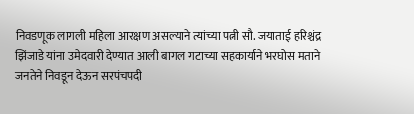निवडणूक लागली महिला आरक्षण असल्याने त्यांच्या पत्नी सौ. जयाताई हरिश्चंद्र झिंजाडे यांना उमेदवारी देण्यात आली बागल गटाच्या सहकार्याने भरघोस मताने जनतेने निवडून देऊन सरपंचपदी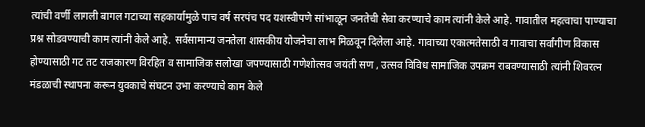त्यांची वर्णी लागली‌ बागल गटाच्या सहकार्यामुळे पाच वर्ष सरपंच पद यशस्वीपणे सांभाळून जनतेची सेवा करण्याचे काम त्यांनी केले आहे. गावातील महत्वाचा पाण्याचा प्रश्न सोडवण्याची काम त्यांनी केले आहे. सर्वसामान्य जनतेला शासकीय योजनेचा लाभ मिळवून दिलेला आहे. गावाच्या एकात्मतेसाठी व गावाचा सर्वांगीण विकास होण्यासाठी गट तट राजकारण विरहित व सामाजिक सलोखा जपण्यासाठी गणेशोत्सव जयंती सण , उत्सव विविध सामाजिक उपक्रम राबवण्यासाठी त्यांनी शिवरत्न मंडळाची स्थापना करून युवकाचे संघटन उभा करण्याचे काम केले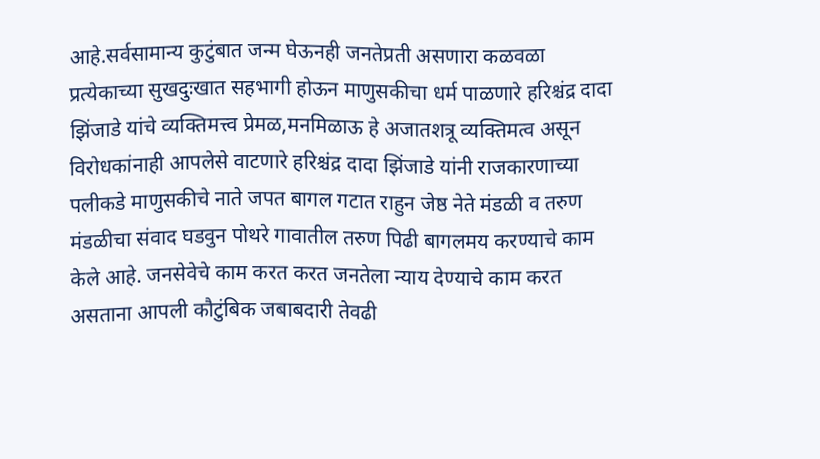आहे.सर्वसामान्य कुटुंबात जन्म घेऊनही जनतेप्रती असणारा कळवळा प्रत्येकाच्या सुखदुःखात सहभागी होऊन माणुसकीचा धर्म पाळणारे हरिश्चंद्र दादा झिंजाडे यांचे व्यक्तिमत्त्व प्रेमळ,मनमिळाऊ हे अजातशत्रू व्यक्तिमत्व असून विरोधकांनाही आपलेसे वाटणारे हरिश्चंद्र दादा झिंजाडे यांनी राजकारणाच्या पलीकडे माणुसकीचे नाते जपत बागल गटात राहुन जेष्ठ नेते मंडळी व तरुण मंडळीचा संवाद घडवुन पोथरे गावातील तरुण पिढी बागलमय करण्याचे काम केले आहे. जनसेवेचे काम करत करत जनतेला न्याय देण्याचे काम करत असताना आपली कौटुंबिक जबाबदारी तेवढी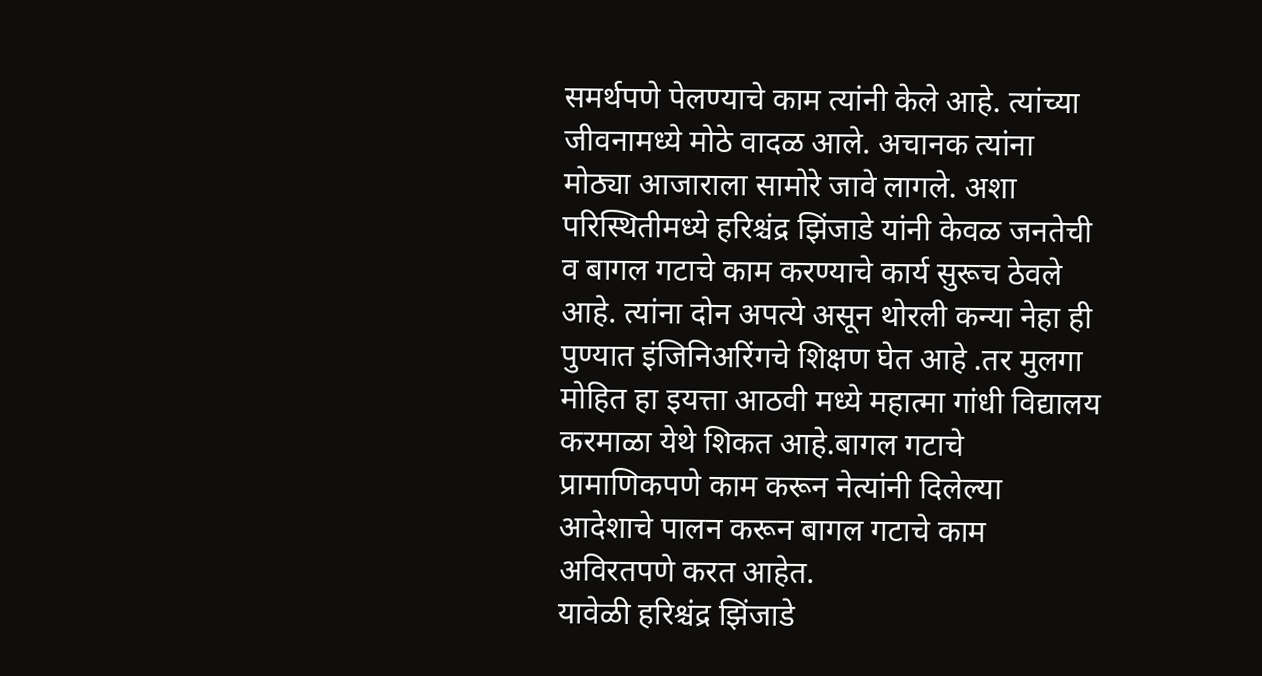समर्थपणे पेलण्याचे काम त्यांनी केले आहे. त्यांच्या जीवनामध्ये मोठे वादळ आले. अचानक त्यांना मोठ्या आजाराला सामोरे जावे लागले. अशा परिस्थितीमध्ये हरिश्चंद्र झिंजाडे यांनी केवळ जनतेची व बागल गटाचे काम करण्याचे कार्य सुरूच ठेवले आहे. त्यांना दोन अपत्ये असून थोरली कन्या नेहा ही पुण्यात इंजिनिअरिंगचे शिक्षण घेत आहे .तर मुलगा मोहित हा इयत्ता आठवी मध्ये महात्मा गांधी विद्यालय करमाळा येथे शिकत आहे.बागल गटाचे प्रामाणिकपणे काम करून नेत्यांनी दिलेल्या आदेशाचे पालन करून बागल गटाचे काम अविरतपणे करत आहेत.
यावेळी हरिश्चंद्र झिंजाडे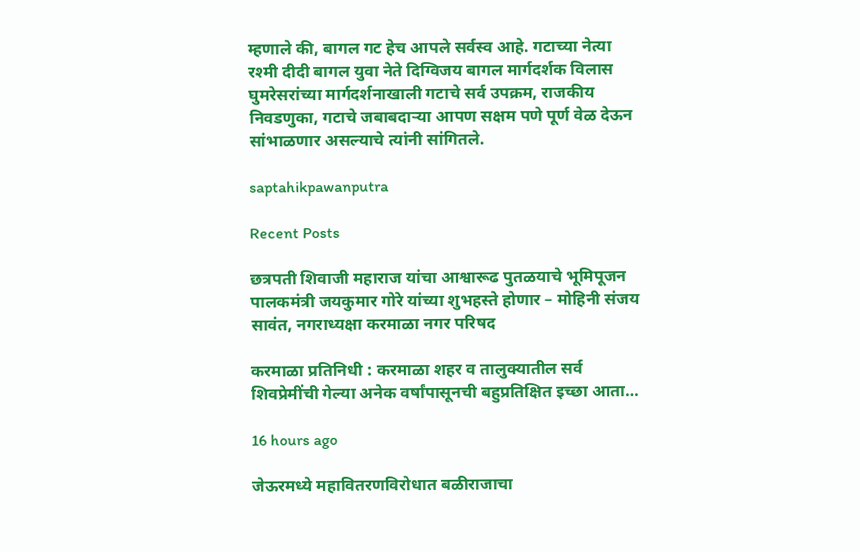म्हणाले की, बागल गट हेच आपले सर्वस्व आहे. गटाच्या नेत्या रश्मी दीदी बागल युवा नेते दिग्विजय बागल मार्गदर्शक विलास घुमरेसरांच्या मार्गदर्शनाखाली गटाचे सर्व उपक्रम, राजकीय निवडणुका, गटाचे जबाबदाऱ्या आपण सक्षम पणे पूर्ण वेळ देऊन सांभाळणार असल्याचे त्यांनी सांगितले.

saptahikpawanputra

Recent Posts

छत्रपती शिवाजी महाराज यांचा आश्वारूढ पुतळयाचे भूमिपूजन पालकमंत्री जयकुमार गोरे यांच्या शुभहस्ते होणार – मोहिनी संजय सावंत, नगराध्यक्षा करमाळा नगर परिषद

करमाळा प्रतिनिधी : करमाळा शहर व तालुक्यातील सर्व शिवप्रेमींची गेल्या अनेक वर्षांपासूनची बहुप्रतिक्षित इच्छा आता…

16 hours ago

जेऊरमध्ये महावितरणविरोधात बळीराजाचा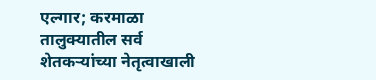एल्गार; करमाळा तालुक्यातील सर्व शेतकऱ्यांच्या नेतृत्वाखाली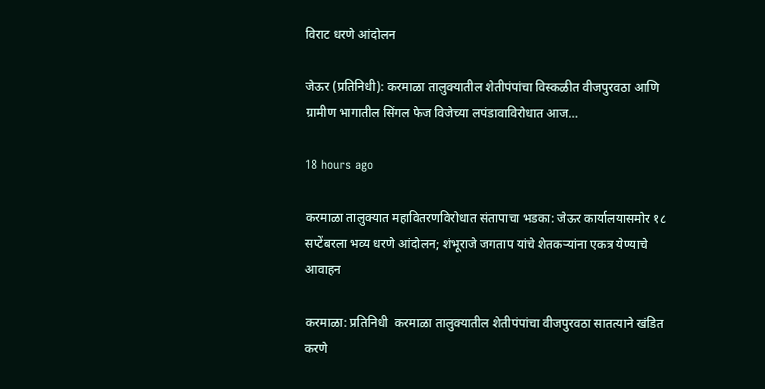विराट धरणे आंदोलन

जेऊर (प्रतिनिधी): करमाळा तालुक्यातील शेतीपंपांचा विस्कळीत वीजपुरवठा आणि ग्रामीण भागातील सिंगल फेज विजेच्या लपंडावाविरोधात आज…

18 hours ago

करमाळा तालुक्यात महावितरणविरोधात संतापाचा भडका: जेऊर कार्यालयासमोर १८ सप्टेंबरला भव्य धरणे आंदोलन; शंभूराजे जगताप यांचे शेतकऱ्यांना एकत्र येण्याचे आवाहन

करमाळा: प्रतिनिधी  करमाळा तालुक्यातील शेतीपंपांचा वीजपुरवठा सातत्याने खंडित करणे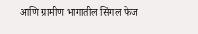आणि ग्रामीण भागातील सिंगल फेज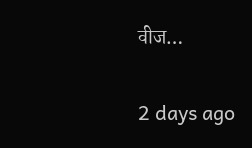वीज…

2 days ago